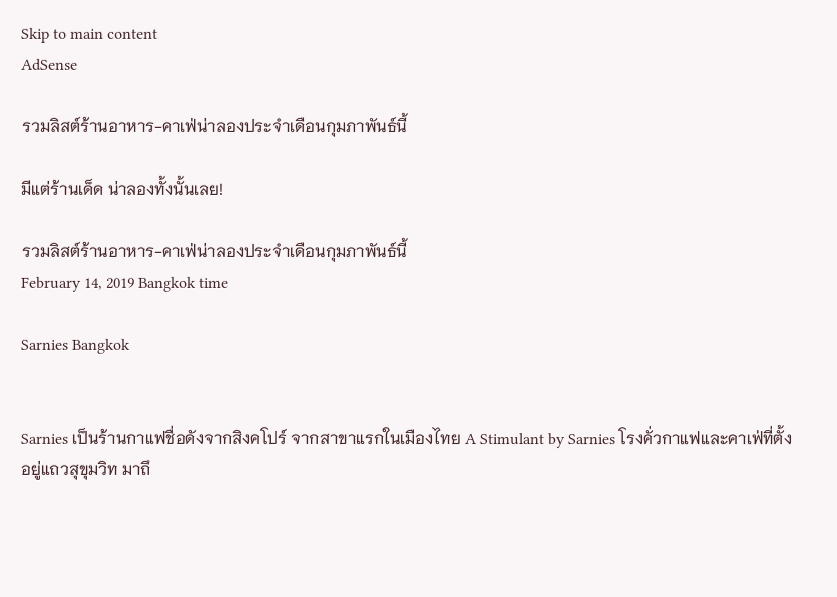Skip to main content
AdSense

รวมลิสต์ร้านอาหาร-คาเฟ่น่าลองประจำเดือนกุมภาพันธ์นี้

มีแต่ร้านเด็ด น่าลองทั้งนั้นเลย!

รวมลิสต์ร้านอาหาร-คาเฟ่น่าลองประจำเดือนกุมภาพันธ์นี้
February 14, 2019 Bangkok time

Sarnies Bangkok


Sarnies เป็นร้านกาแฟชื่อดังจากสิงคโปร์ จากสาขาแรกในเมืองไทย A Stimulant by Sarnies โรงคั่วกาแฟและคาเฟ่ที่ตั้งอยู่แถวสุขุมวิท มาถึ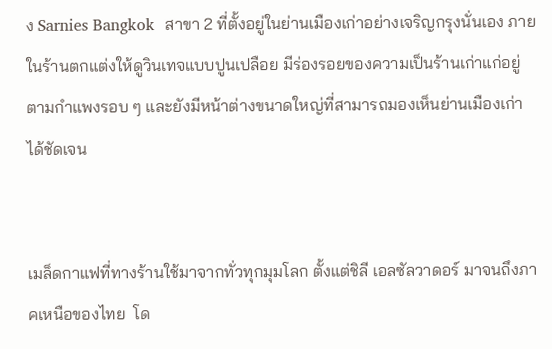ง Sarnies Bangkok  สาขา 2 ที่ตั้งอยู่ในย่านเมืองเก่าอย่างเจริญกรุงนั่นเอง ภายในร้านตกแต่งให้ดูวินเทจแบบปูนเปลือย มีร่องรอยของความเป็นร้านเก่าแก่อยู่ตามกำแพงรอบ ๆ และยังมีหน้าต่างขนาดใหญ่ที่สามารถมองเห็นย่านเมืองเก่าได้ชัดเจน


เมล็ดกาแฟที่ทางร้านใช้มาจากทั่วทุกมุมโลก ตั้งแต่ชิลี เอลซัลวาดอร์ มาจนถึงภาคเหนือของไทย  โด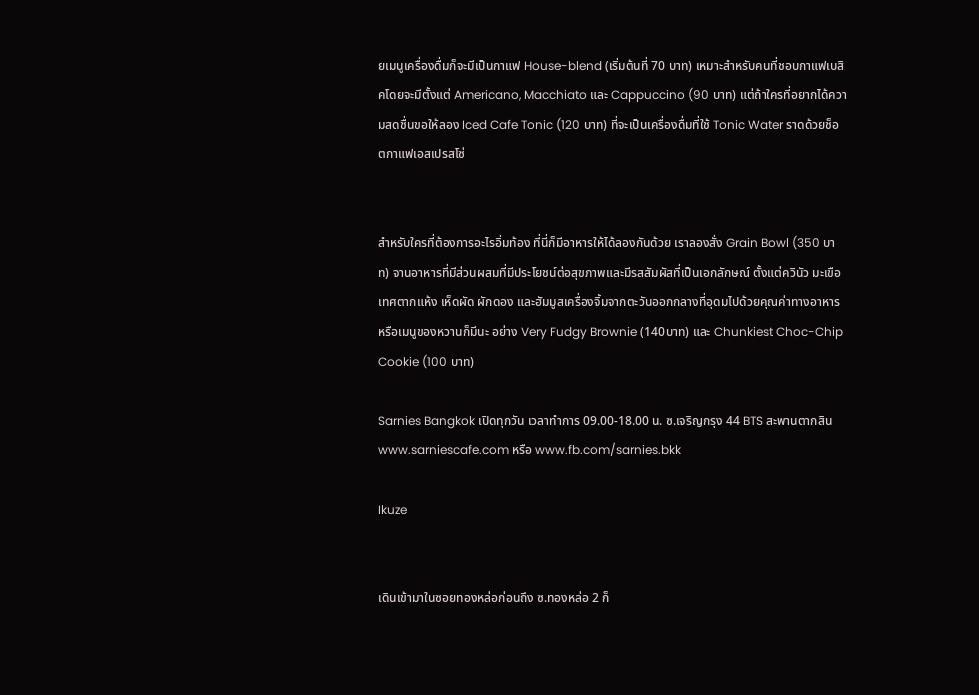ยเมนูเครื่องดื่มก็จะมีเป็นกาแฟ House-blend (เริ่มต้นที่ 70 บาท) เหมาะสำหรับคนที่ชอบกาแฟเบสิคโดยจะมีตั้งแต่ Americano, Macchiato และ Cappuccino (90 บาท) แต่ถ้าใครที่อยากได้ความสดชื่นขอให้ลอง Iced Cafe Tonic (120 บาท) ที่จะเป็นเครื่องดื่มที่ใช้ Tonic Water ราดด้วยช็อตกาแฟเอสเปรสโซ่


สำหรับใครที่ต้องการอะไรอิ่มท้อง ที่นี่ก็มีอาหารให้ได้ลองกันด้วย เราลองสั่ง Grain Bowl (350 บาท) จานอาหารที่มีส่วนผสมที่มีประโยชน์ต่อสุขภาพและมีรสสัมผัสที่เป็นเอกลักษณ์ ตั้งแต่ควินัว มะเขือเทศตากแห้ง เห็ดผัด ผักดอง และฮัมมูสเครื่องจิ้มจากตะวันออกกลางที่อุดมไปด้วยคุณค่าทางอาหาร หรือเมนูของหวานก็มีนะ อย่าง Very Fudgy Brownie (140บาท) และ Chunkiest Choc-Chip Cookie (100 บาท)

Sarnies Bangkok เปิดทุกวัน เวลาทำการ 09.00-18.00 น. ซ.เจริญกรุง 44 BTS สะพานตากสิน  www.sarniescafe.com หรือ www.fb.com/sarnies.bkk

Ikuze


เดินเข้ามาในซอยทองหล่อก่อนถึง ซ.ทองหล่อ 2 ก็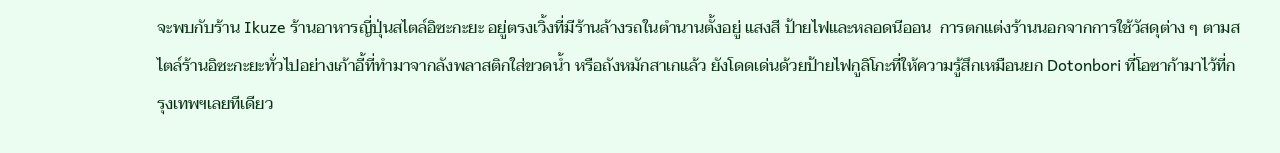จะพบกับร้าน Ikuze ร้านอาหารญี่ปุ่นสไตล์อิซะกะยะ อยู่ตรงเวิ้งที่มีร้านล้างรถในตำนานตั้งอยู่ แสงสี ป้ายไฟและหลอดนีออน  การตกแต่งร้านนอกจากการใช้วัสดุต่าง ๆ ตามสไตล์ร้านอิซะกะยะทั่วไปอย่างเก้าอี้ที่ทำมาจากลังพลาสติกใส่ขวดน้ำ หรือถังหมักสาเกแล้ว ยังโดดเด่นด้วยป้ายไฟกูลิโกะที่ให้ความรู้สึกเหมือนยก Dotonbori ที่โอซาก้ามาไว้ที่กรุงเทพฯเลยทีเดียว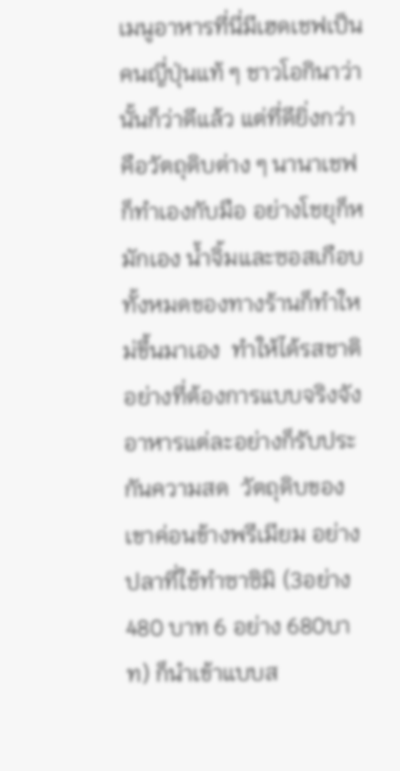เมนูอาหารที่นี่มีเฮดเชฟเป็นคนญี่ปุ่นแท้ ๆ ชาวโอกินาว่า นั้นก็ว่าดีแล้ว แต่ที่ดียิ่งกว่าคือวัตถุดิบต่าง ๆ นานาเชฟก็ทำเองกับมือ อย่างโชยุก็หมักเอง น้ำจิ้มและซอสเกือบทั้งหมดของทางร้านก็ทำใหม่ขึ้นมาเอง  ทำให้ได้รสชาติอย่างที่ต้องการแบบจริงจัง อาหารแต่ละอย่างก็รับประกันความสด  วัตถุดิบของเขาค่อนข้างพรีเมียม อย่างปลาที่ใช้ทำซาซิมิ (3อย่าง 480 บาท 6 อย่าง 680บาท) ก็นำเข้าแบบส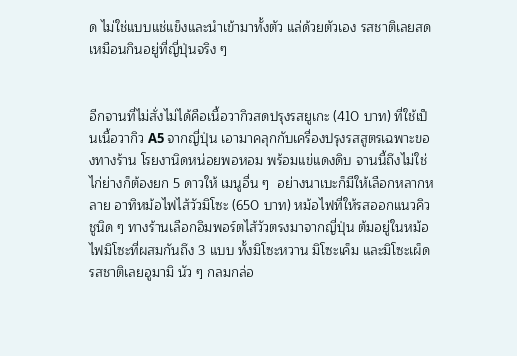ด ไม่ใช่แบบแช่แข็งและนำเข้ามาทั้งตัว แล่ด้วยตัวเอง รสชาติเลยสดเหมือนกินอยู่ที่ญี่ปุ่นจริง ๆ


อีกจานที่ไม่สั่งไม่ได้คือเนื้อวากิวสดปรุงรสยูเกะ (410 บาท) ที่ใช้เป็นเนื้อวากิว A5 จากญี่ปุ่น เอามาคลุกกับเครื่องปรุงรสสูตรเฉพาะของทางร้าน โรยงานิดหน่อยพอหอม พร้อมแข่แดงดิบ จานนี้ถึงไม่ใช่ไก่ย่างก็ต้องยก 5 ดาวให้ เมนูอื่น ๆ  อย่างนาเบะก็มีให้เลือกหลากหลาย อาทิหม้อไฟไส้วัวมิโซะ (650 บาท) หม้อไฟที่ให้รสออกแนวคิวชูนิด ๆ ทางร้านเลือกอิมพอร์ตไส้วัวตรงมาจากญี่ปุ่น ต้มอยู่ในหม้อไฟมิโซะที่ผสมกันถึง 3 แบบ ทั้งมิโซะหวาน มิโซะเค็ม และมิโซะเผ็ด รสชาติเลยอูมามิ นัว ๆ กลมกล่อ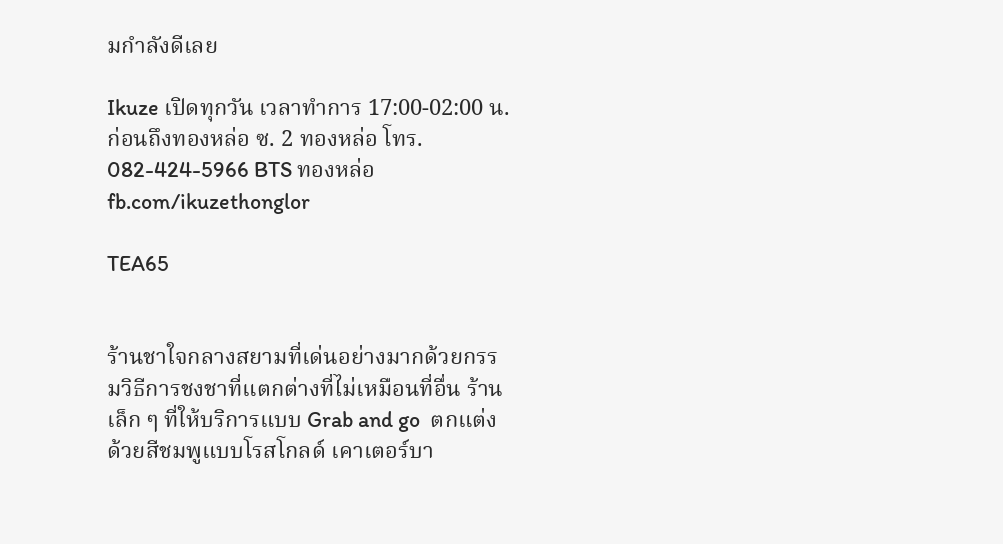มกำลังดีเลย

Ikuze เปิดทุกวัน เวลาทำการ 17:00-02:00 น. ก่อนถึงทองหล่อ ซ. 2 ทองหล่อ โทร. 082-424-5966 BTS ทองหล่อ  fb.com/ikuzethonglor

TEA65


ร้านชาใจกลางสยามที่เด่นอย่างมากด้วยกรรมวิธีการชงชาที่แตกต่างที่ไม่เหมือนที่อื่น ร้านเล็ก ๆ ที่ให้บริการแบบ Grab and go  ตกแต่งด้วยสีชมพูแบบโรสโกลด์ เคาเตอร์บา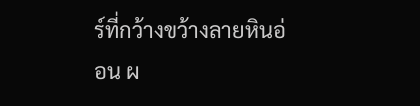ร์ที่กว้างขว้างลายหินอ่อน ผ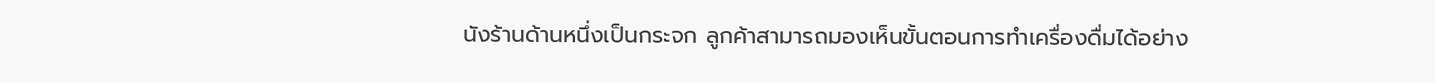นังร้านด้านหนึ่งเป็นกระจก ลูกค้าสามารถมองเห็นขั้นตอนการทำเครื่องดื่มได้อย่าง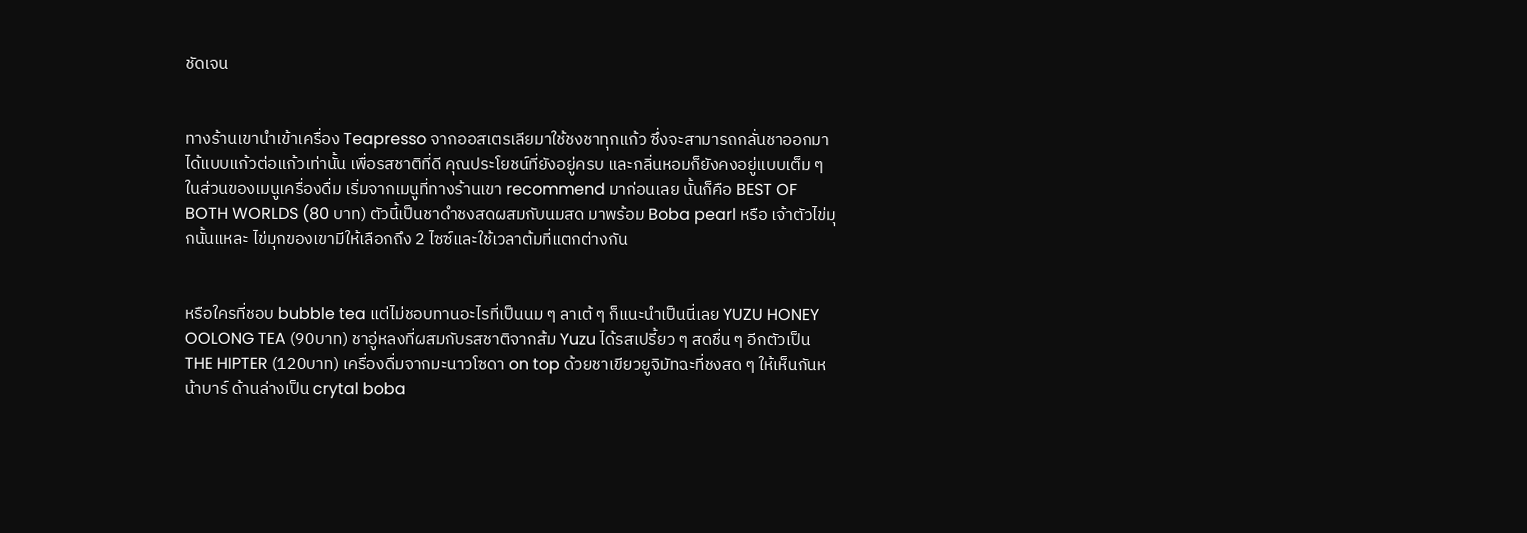ชัดเจน


ทางร้านเขานำเข้าเครื่อง Teapresso จากออสเตรเลียมาใช้ชงชาทุกแก้ว ซึ่งจะสามารถกลั่นชาออกมาได้แบบแก้วต่อแก้วเท่านั้น เพื่อรสชาติที่ดี คุณประโยชน์ที่ยังอยู่ครบ และกลิ่นหอมก็ยังคงอยู่แบบเต็ม ๆ ในส่วนของเมนูเครื่องดื่ม เริ่มจากเมนูที่ทางร้านเขา recommend มาก่อนเลย นั้นก็คือ BEST OF BOTH WORLDS (80 บาท) ตัวนี้เป็นชาดำชงสดผสมกับนมสด มาพร้อม Boba pearl หรือ เจ้าตัวไข่มุกนั้นแหละ ไข่มุกของเขามีให้เลือกถึง 2 ไซซ์และใช้เวลาต้มที่แตกต่างกัน


หรือใครที่ชอบ bubble tea แต่ไม่ชอบทานอะไรที่เป็นนม ๆ ลาเต้ ๆ ก็แนะนำเป็นนี่เลย YUZU HONEY OOLONG TEA (90บาท) ชาอู่หลงที่ผสมกับรสชาติจากส้ม Yuzu ได้รสเปรี้ยว ๆ สดชื่น ๆ อีกตัวเป็น THE HIPTER (120บาท) เครื่องดื่มจากมะนาวโซดา on top ด้วยชาเขียวยูจิมัทฉะที่ชงสด ๆ ให้เห็นกันหน้าบาร์ ด้านล่างเป็น crytal boba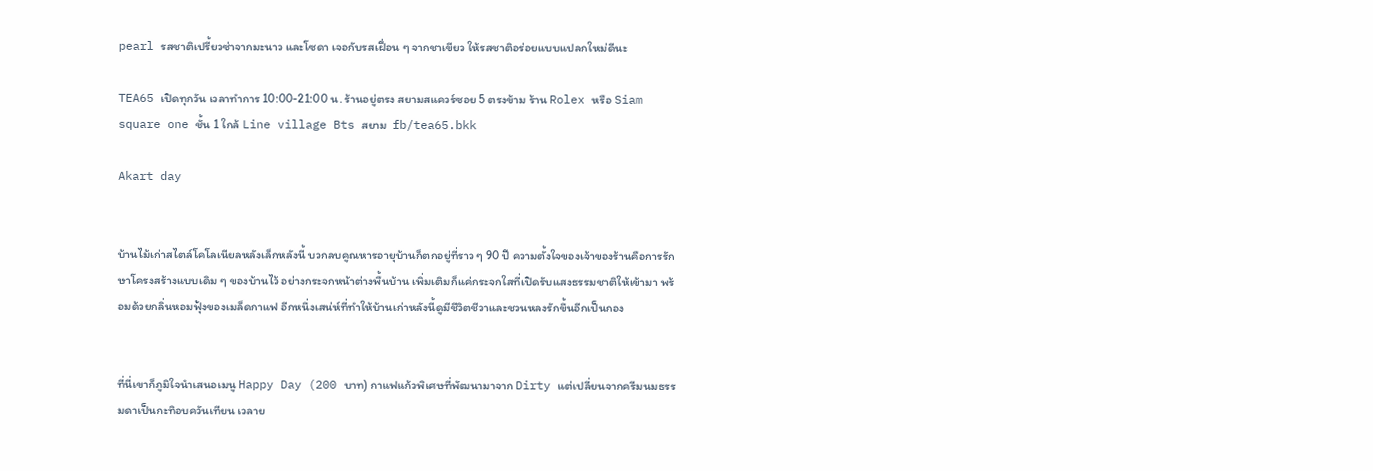pearl รสชาติเปรี้ยวซ่าจากมะนาว และโซดา เจอกับรสเฝื่อน ๆ จากชาเขียว ให้รสชาติอร่อยแบบแปลกใหม่ดีนะ

TEA65 เปิดทุกวัน เวลาทำการ 10:00-21:00 น. ร้านอยู่ตรง สยามสแควร์ซอย 5 ตรงข้าม ร้าน Rolex หรือ Siam square one ชั้น 1 ใกล้ Line village Bts สยาม  fb/tea65.bkk

Akart day


บ้านไม้เก่าสไตล์โคโลเนียลหลังเล็กหลังนี้ บวกลบคูณหารอายุบ้านก็ตกอยู่ที่ราว ๆ 90 ปี ความตั้งใจของเจ้าของร้านคือการรักษาโครงสร้างแบบเดิม ๆ ของบ้านไว้ อย่างกระจกหน้าต่างพื้นบ้าน เพิ่มเติมก็แค่กระจกใสที่เปิดรับแสงธรรมชาติให้เข้ามา พร้อมด้วยกลิ่นหอมฟุ้งของเมล็ดกาแฟ อีกหนึ่งเสน่ห์ที่ทำให้บ้านเก่าหลังนี้ดูมีชีวิตชีวาและชวนหลงรักขึ้นอีกเป็นกอง


ที่นี่เขาก็ภูมิใจนำเสนอเมนู Happy Day (200 บาท) กาแฟแก้วพิเศษที่พัฒนามาจาก Dirty แต่เปลี่ยนจากครีมนมธรรมดาเป็นกะทิอบควันเทียน เวลาย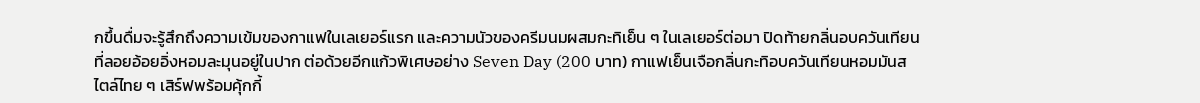กขึ้นดื่มจะรู้สึกถึงความเข้มของกาแฟในเลเยอร์แรก และความนัวของครีมนมผสมกะทิเย็น ๆ ในเลเยอร์ต่อมา ปิดท้ายกลิ่นอบควันเทียนที่ลอยอ้อยอิ่งหอมละมุนอยู่ในปาก ต่อด้วยอีกแก้วพิเศษอย่าง Seven Day (200 บาท) กาแฟเย็นเจือกลิ่นกะทิอบควันเทียนหอมมันสไตล์ไทย ๆ เสิร์ฟพร้อมคุ้กกี้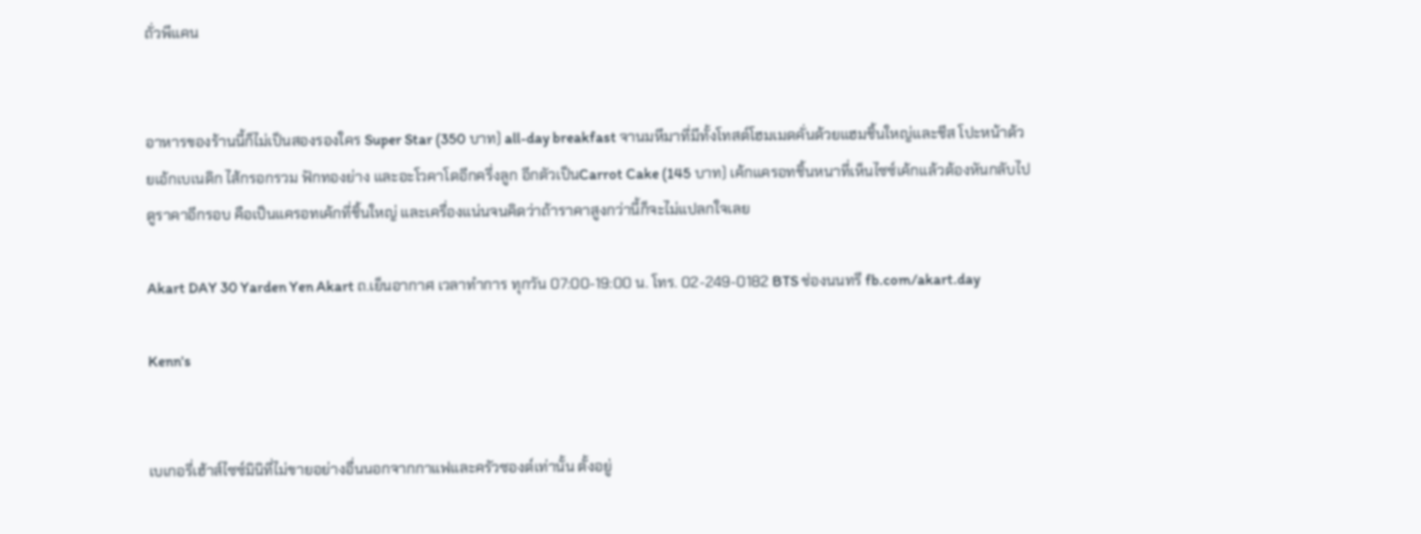ถั่วพีแคน


อาหารของร้านนี้ก็ไม่เป็นสองรองใคร Super Star (350 บาท) all-day breakfast จานมหึมาที่มีทั้งโทสต์โฮมเมดคั่นด้วยแฮมชิ้นใหญ่และชีส โปะหน้าด้วยเอ้กเบเนดิก ไส้กรอกรวม ฟักทองย่าง และอะโวคาโดอีกครึ่งลูก อีกตัวเป็นCarrot Cake (145 บาท) เค้กแครอทชิ้นหนาที่เห็นไซซ์เค้กแล้วต้องหันกลับไปดูราคาอีกรอบ คือเป็นแครอทเค้กที่ชิ้นใหญ่ และเครื่องแน่นจนคิดว่าถ้าราคาสูงกว่านี้ก็จะไม่แปลกใจเลย

Akart DAY 30 Yarden Yen Akart ถ.เย็นอากาศ เวลาทำการ ทุกวัน 07:00-19:00 น. โทร. 02-249-0182 BTS ช่องนนทรี fb.com/akart.day

Kenn's


เบเกอรี่เฮ้าส์ไซซ์มินิที่ไม่ขายอย่างอื่นนอกจากกาแฟและครัวซองต์เท่านั้น ตั้งอยู่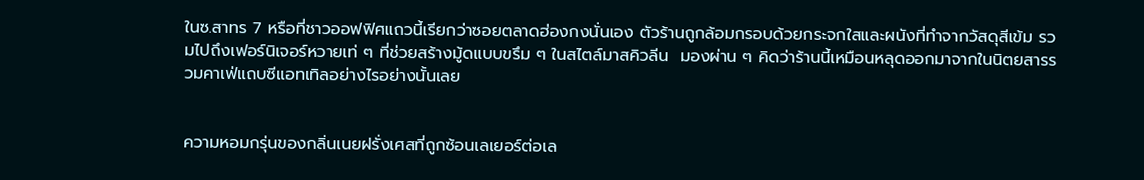ในซ.สาทร 7 หรือที่ชาวออฟฟิศแถวนี้เรียกว่าซอยตลาดฮ่องกงนั่นเอง ตัวร้านถูกล้อมกรอบด้วยกระจกใสและผนังที่ทำจากวัสดุสีเข้ม รวมไปถึงเฟอร์นิเจอร์หวายเท่ ๆ ที่ช่วยสร้างมู้ดแบบขรึม ๆ ในสไตล์มาสคิวลีน  มองผ่าน ๆ คิดว่าร้านนี้เหมือนหลุดออกมาจากในนิตยสารรวมคาเฟ่แถบซีแอทเทิลอย่างไรอย่างนั้นเลย


ความหอมกรุ่นของกลิ่นเนยฝรั่งเศสที่ถูกซ้อนเลเยอร์ต่อเล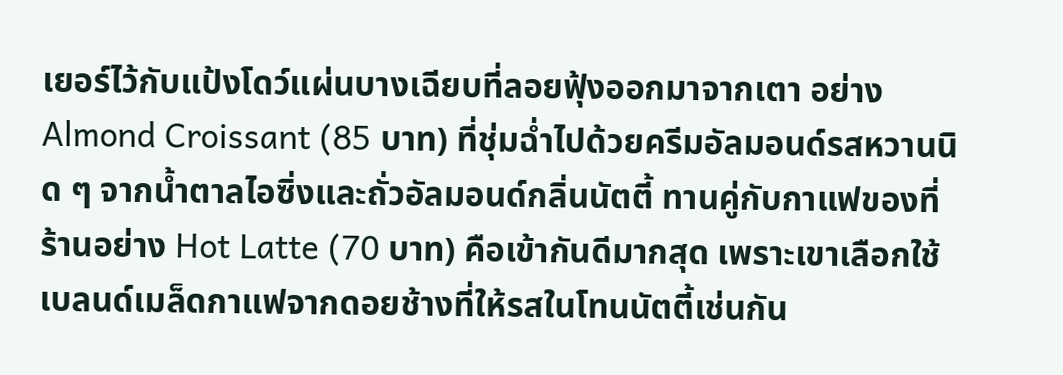เยอร์ไว้กับแป้งโดว์แผ่นบางเฉียบที่ลอยฟุ้งออกมาจากเตา อย่าง Almond Croissant (85 บาท) ที่ชุ่มฉ่ำไปด้วยครีมอัลมอนด์รสหวานนิด ๆ จากน้ำตาลไอซิ่งและถั่วอัลมอนด์กลิ่นนัตตี้ ทานคู่กับกาแฟของที่ร้านอย่าง Hot Latte (70 บาท) คือเข้ากันดีมากสุด เพราะเขาเลือกใช้เบลนด์เมล็ดกาแฟจากดอยช้างที่ให้รสในโทนนัตตี้เช่นกัน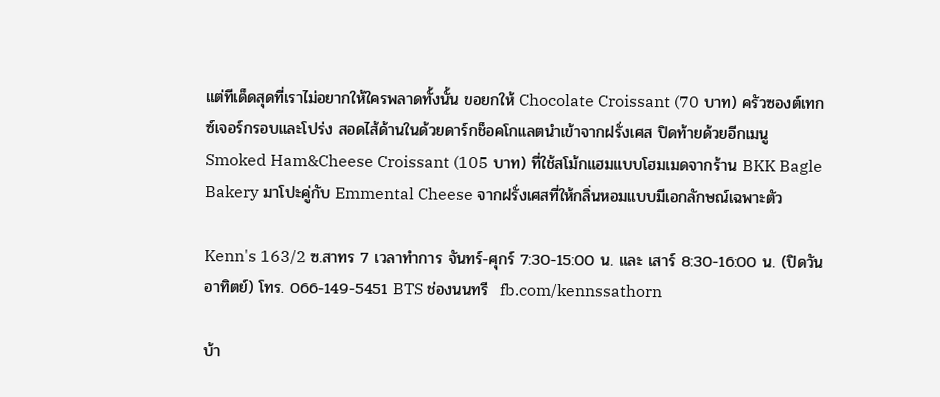แต่ทีเด็ดสุดที่เราไม่อยากให้ใครพลาดทั้งนั้น ขอยกให้ Chocolate Croissant (70 บาท) ครัวซองต์เทกซ์เจอร์กรอบและโปร่ง สอดไส้ด้านในด้วยดาร์กช็อคโกแลตนำเข้าจากฝรั่งเศส ปิดท้ายด้วยอีกเมนู Smoked Ham&Cheese Croissant (105 บาท) ที่ใช้สโม้กแฮมแบบโฮมเมดจากร้าน BKK Bagle Bakery มาโปะคู่กับ Emmental Cheese จากฝรั่งเศสที่ให้กลิ่นหอมแบบมีเอกลักษณ์เฉพาะตัว

Kenn's 163/2 ซ.สาทร 7 เวลาทำการ จันทร์-ศุกร์ 7:30-15:00 น. และ เสาร์ 8:30-16:00 น. (ปิดวันอาทิตย์) โทร. 066-149-5451 BTS ช่องนนทรี  fb.com/kennssathorn

บ้า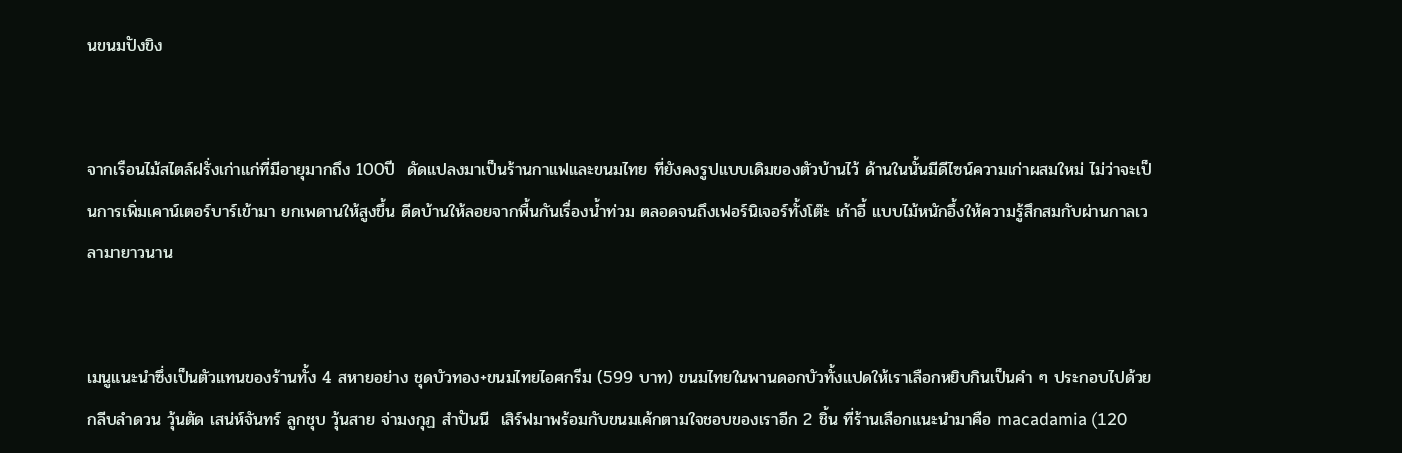นขนมปังขิง


จากเรือนไม้สไตล์ฝรั่งเก่าแก่ที่มีอายุมากถึง 100ปี  ดัดแปลงมาเป็นร้านกาแฟและขนมไทย ที่ยังคงรูปแบบเดิมของตัวบ้านไว้ ด้านในนั้นมีดีไซน์ความเก่าผสมใหม่ ไม่ว่าจะเป็นการเพิ่มเคาน์เตอร์บาร์เข้ามา ยกเพดานให้สูงขึ้น ดีดบ้านให้ลอยจากพื้นกันเรื่องน้ำท่วม ตลอดจนถึงเฟอร์นิเจอร์ทั้งโต๊ะ เก้าอี้ แบบไม้หนักอึ้งให้ความรู้สึกสมกับผ่านกาลเวลามายาวนาน


เมนูแนะนำซึ่งเป็นตัวแทนของร้านทั้ง 4 สหายอย่าง ชุดบัวทอง+ขนมไทยไอศกรีม (599 บาท) ขนมไทยในพานดอกบัวทั้งแปดให้เราเลือกหยิบกินเป็นคำ ๆ ประกอบไปด้วย กลีบลำดวน วุ้นตัด เสน่ห์จันทร์ ลูกชุบ วุ้นสาย จ่ามงกุฏ สำปันนี  เสิร์ฟมาพร้อมกับขนมเค้กตามใจชอบของเราอีก 2 ชิ้น ที่ร้านเลือกแนะนำมาคือ macadamia (120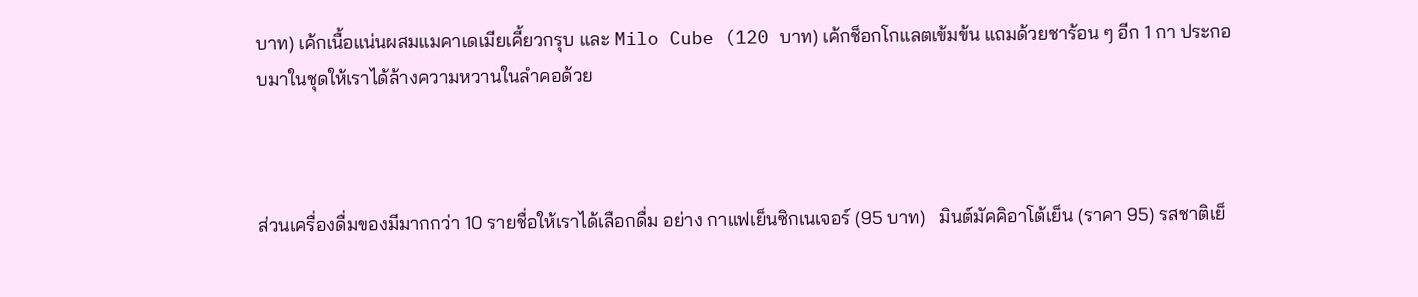บาท) เค้กเนื้อแน่นผสมแมคาเดเมียเคี้ยวกรุบ และ Milo Cube (120 บาท) เค้กช็อกโกแลตเข้มข้น แถมด้วยชาร้อน ๆ อีก 1 กา ประกอบมาในชุดให้เราได้ล้างความหวานในลำคอด้วย



ส่วนเครื่องดื่มของมีมากกว่า 10 รายชื่อให้เราได้เลือกดื่ม อย่าง กาแฟเย็นซิกเนเจอร์ (95 บาท)   มินต์มัคคิอาโต้เย็น (ราคา 95) รสชาติเย็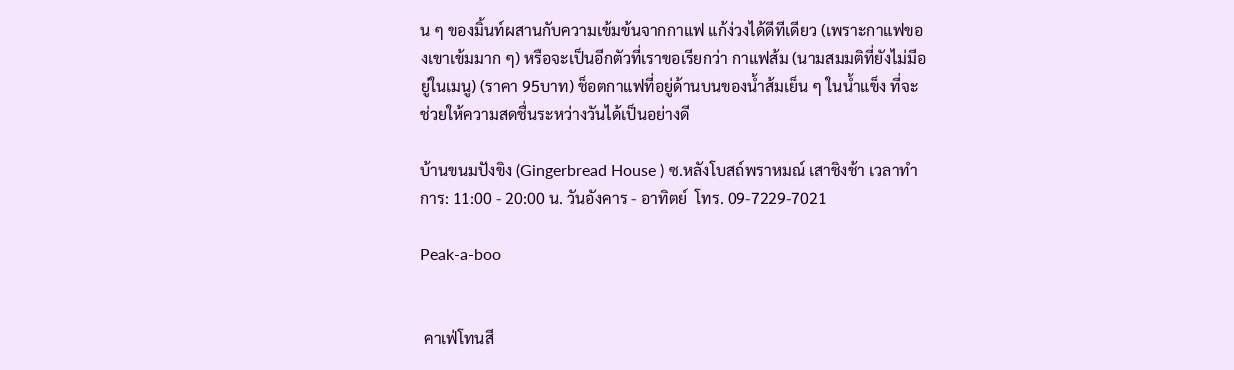น ๆ ของมิ้นท์ผสานกับความเข้มข้นจากกาแฟ แก้ง่วงได้ดีทีเดียว (เพราะกาแฟของเขาเข้มมาก ๆ) หรือจะเป็นอีกตัวที่เราขอเรียกว่า กาแฟส้ม (นามสมมติที่ยังไม่มีอยู่ในเมนู) (ราคา 95บาท) ช็อตกาแฟที่อยู่ด้านบนของน้ำส้มเย็น ๆ ในน้ำแข็ง ที่จะช่วยให้ความสดชื่นระหว่างวันได้เป็นอย่างดี

บ้านขนมปังขิง (Gingerbread House ) ซ.หลังโบสถ์พราหมณ์ เสาชิงช้า เวลาทำการ: 11:00 - 20:00 น. วันอังคาร - อาทิตย์  โทร. 09-7229-7021

Peak-a-boo


 คาเฟ่โทนสี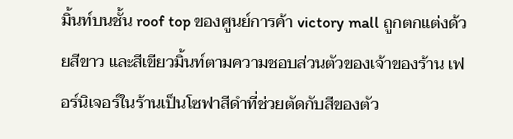มิ้นท์บนชั้น roof top ของศูนย์การค้า victory mall ถูกตกแต่งด้วยสีขาว และสีเขียวมิ้นท์ตามความชอบส่วนตัวของเจ้าของร้าน เฟอร์นิเจอร์ในร้านเป็นโซฟาสีดำที่ช่วยตัดกับสีของตัว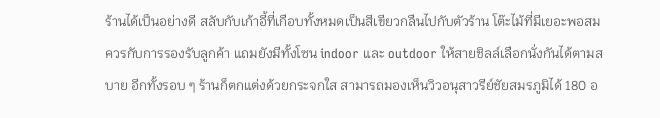ร้านได้เป็นอย่างดี สลับกับเก้าอี้ที่เกือบทั้งหมดเป็นสีเขียวกลืนไปกับตัวร้าน โต๊ะไม้ที่มีเยอะพอสมควรกับการรองรับลูกค้า แถมยังมีทั้งโซน indoor และ outdoor ให้สายชิลล์เลือกนั่งกันได้ตามสบาย อีกทั้งรอบ ๆ ร้านก็ตกแต่งด้วยกระจกใส สามารถมองเห็นวิวอนุสาวรีย์ชัยสมรภูมิได้ 180 อ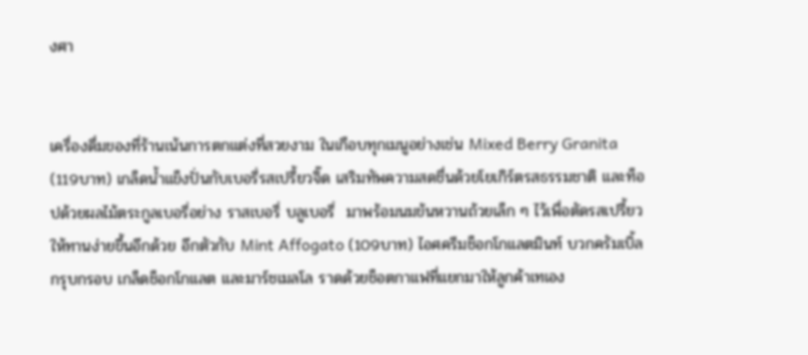งศา


เครื่องดื่มของที่ร้านเน้นการตกแต่งที่สวยงาม ในเกือบทุกเมนูอย่างเช่น Mixed Berry Granita (119บาท) เกล็ดน้ำแข็งปั่นกับเบอรี่รสเปรี้ยวจิ๊ด เสริมทัพความสดชื่นด้วยโยเกิร์ตรสธรรมชาติ และท็อปด้วยผลไม้ตระกูลเบอรี่อย่าง ราสเบอรี่ บลูเบอรี่  มาพร้อมนมข้นหวานถ้วยเล็ก ๆ ไว้เพื่อตัดรสเปรี้ยวให้ทานง่ายขึ้นอีกด้วย อีกตัวกับ Mint Affogato (109บาท) ไอศครีมช็อกโกแลตมินท์ บวกครัมเบิ้ลกรุบกรอบ เกล็ดช็อกโกแลต และมาร์ชเมลโล ราดด้วยช็อตกาแฟที่แยกมาให้ลูกค้าเทเอง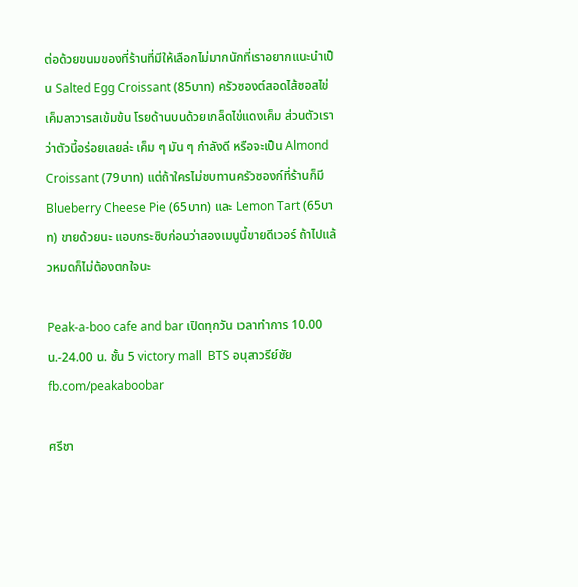ต่อด้วยขนมของที่ร้านที่มีให้เลือกไม่มากนักที่เราอยากแนะนำเป็น Salted Egg Croissant (85บาท) ครัวซองต์สอดไส้ซอสไข่เค็มลาวารสเข้มข้น โรยด้านบนด้วยเกล็ดไข่แดงเค็ม ส่วนตัวเราว่าตัวนี้อร่อยเลยล่ะ เค็ม ๆ มัน ๆ กำลังดี หรือจะเป็น Almond Croissant (79บาท) แต่ถ้าใครไม่ชบทานครัวซองก์ที่ร้านก็มีBlueberry Cheese Pie (65บาท) และ Lemon Tart (65บาท) ขายด้วยนะ แอบกระซิบก่อนว่าสองเมนูนี้ขายดีเวอร์ ถ้าไปแล้วหมดก็ไม่ต้องตกใจนะ

Peak-a-boo cafe and bar เปิดทุกวัน เวลาทำการ 10.00น.-24.00 น. ชั้น 5 victory mall  BTS อนุสาวรีย์ชัย  fb.com/peakaboobar

ศรีชา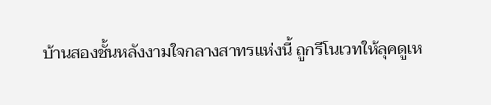บ้านสองชั้นหลังงามใจกลางสาทรแห่งนี้ ถูกรีโนเวทให้ลุคดูเห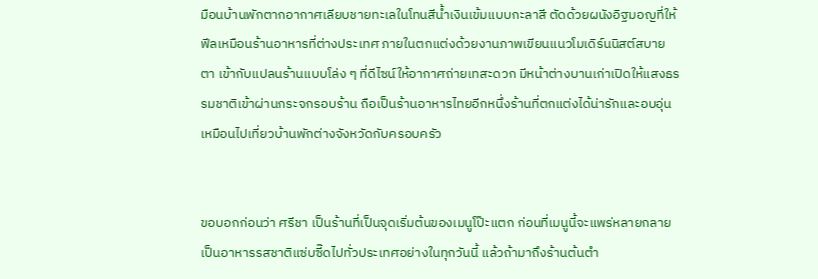มือนบ้านพักตากอากาศเลียบชายทะเลในโทนสีน้ำเงินเข้มแบบกะลาสี ตัดด้วยผนังอิฐมอญที่ให้ฟีลเหมือนร้านอาหารที่ต่างประเทศ ภายในตกแต่งด้วยงานภาพเขียนแนวโมเดิร์นนิสต์สบายตา เข้ากับแปลนร้านแบบโล่ง ๆ ที่ดีไซน์ให้อากาศถ่ายเทสะดวก มีหน้าต่างบานเก่าเปิดให้แสงธรรมชาติเข้าผ่านกระจกรอบร้าน ถือเป็นร้านอาหารไทยอีกหนึ่งร้านที่ตกแต่งได้น่ารักและอบอุ่นเหมือนไปเที่ยวบ้านพักต่างจังหวัดกับครอบครัว


ขอบอกก่อนว่า ศรีชา เป็นร้านที่เป็นจุดเริ่มต้นของเมนูโป๊ะแตก ก่อนที่เมนูนี้จะแพร่หลายกลายเป็นอาหารรสชาติแซ่บซี๊ดไปทั่วประเทศอย่างในทุกวันนี้ แล้วถ้ามาถึงร้านต้นตำ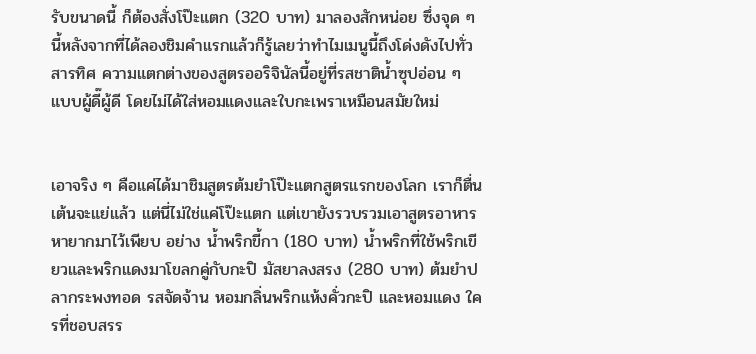รับขนาดนี้ ก็ต้องสั่งโป๊ะแตก (320 บาท) มาลองสักหน่อย ซึ่งจุด ๆ นี้หลังจากที่ได้ลองชิมคำแรกแล้วก็รู้เลยว่าทำไมเมนูนี้ถึงโด่งดังไปทั่วสารทิศ ความแตกต่างของสูตรออริจินัลนี้อยู่ที่รสชาติน้ำซุปอ่อน ๆ แบบผู้ดี๊ผู้ดี โดยไม่ได้ใส่หอมแดงและใบกะเพราเหมือนสมัยใหม่


เอาจริง ๆ คือแค่ได้มาชิมสูตรต้มยำโป๊ะแตกสูตรแรกของโลก เราก็ตื่นเต้นจะแย่แล้ว แต่นี่ไม่ใช่แค่โป๊ะแตก แต่เขายังรวบรวมเอาสูตรอาหารหายากมาไว้เพียบ อย่าง น้ำพริกขี้กา (180 บาท) น้ำพริกที่ใช้พริกเขียวและพริกแดงมาโขลกคู่กับกะปิ มัสยาลงสรง (280 บาท) ต้มยำปลากระพงทอด รสจัดจ้าน หอมกลิ่นพริกแห้งคั่วกะปิ และหอมแดง ใครที่ชอบสรร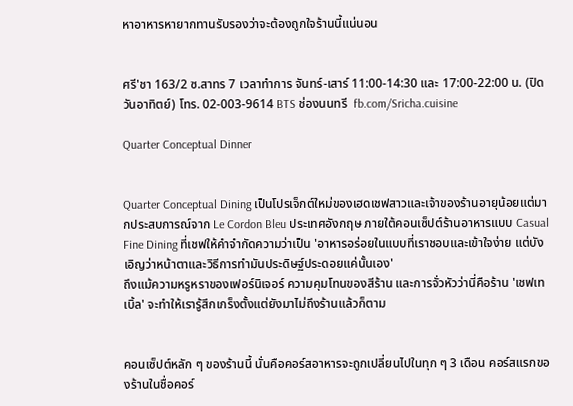หาอาหารหายากทานรับรองว่าจะต้องถูกใจร้านนี้แน่นอน


ศรี'ชา 163/2 ซ.สาทร 7 เวลาทำการ จันทร์-เสาร์ 11:00-14:30 และ 17:00-22:00 น. (ปิดวันอาทิตย์) โทร. 02-003-9614 BTS ช่องนนทรี  fb.com/Sricha.cuisine

Quarter Conceptual Dinner


Quarter Conceptual Dining เป็นโปรเจ็กต์ใหม่ของเฮดเชฟสาวและเจ้าของร้านอายุน้อยแต่มากประสบการณ์จาก Le Cordon Bleu ประเทศอังกฤษ ภายใต้คอนเซ็ปต์ร้านอาหารแบบ Casual Fine Dining ที่เชฟให้คำจำกัดความว่าเป็น 'อาหารอร่อยในแบบที่เราชอบและเข้าใจง่าย แต่บังเอิญว่าหน้าตาและวิธีการทำมันประดิษฐ์ประดอยแค่นั้นเอง'
ถึงแม้ความหรูหราของเฟอร์นิเจอร์ ความคุมโทนของสีร้าน และการจั่วหัวว่านี่คือร้าน 'เชฟเทเบิ้ล' จะทำให้เรารู้สึกเกร็งตั้งแต่ยังมาไม่ถึงร้านแล้วก็ตาม


คอนเซ็ปต์หลัก ๆ ของร้านนี้ นั่นคือคอร์สอาหารจะถูกเปลี่ยนไปในทุก ๆ 3 เดือน คอร์สแรกของร้านในชื่อคอร์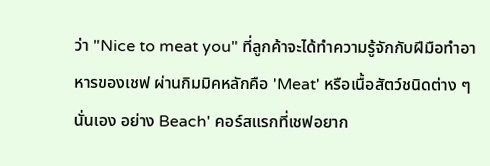ว่า "Nice to meat you" ที่ลูกค้าจะได้ทำความรู้จักกับฝีมือทำอาหารของเชฟ ผ่านกิมมิคหลักคือ 'Meat' หรือเนื้อสัตว์ชนิดต่าง ๆ นั่นเอง อย่าง Beach' คอร์สแรกที่เชฟอยาก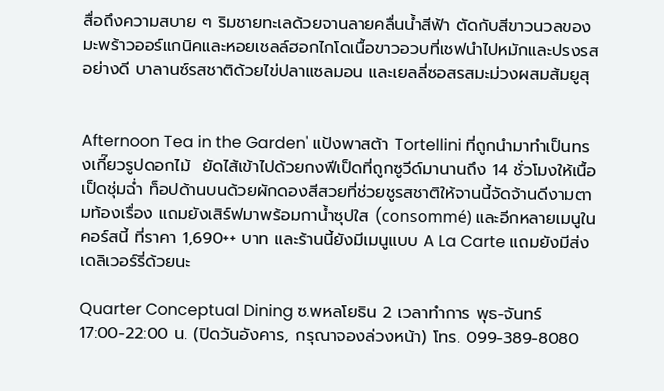สื่อถึงความสบาย ๆ ริมชายทะเลด้วยจานลายคลื่นน้ำสีฟ้า ตัดกับสีขาวนวลของมะพร้าวออร์แกนิคและหอยเชลล์ฮอกไกโดเนื้อขาวอวบที่เชฟนำไปหมักและปรงรสอย่างดี บาลานซ์รสชาติด้วยไข่ปลาแซลมอน และเยลลี่ซอสรสมะม่วงผสมส้มยูสุ


Afternoon Tea in the Garden' แป้งพาสต้า Tortellini ที่ถูกนำมาทำเป็นทรงเกี๊ยวรูปดอกไม้  ยัดไส้เข้าไปด้วยกงฟีเป็ดที่ถูกซูวีด์มานานถึง 14 ชั่วโมงให้เนื้อเป็ดชุ่มฉ่ำ ท็อปด้านบนด้วยผักดองสีสวยที่ช่วยชูรสชาติให้จานนี้จัดจ้านดีงามตามท้องเรื่อง แถมยังเสิร์ฟมาพร้อมกาน้ำซุปใส (consommé) และอีกหลายเมนูในคอร์สนี้ ที่ราคา 1,690++ บาท และร้านนี้ยังมีเมนูแบบ A La Carte แถมยังมีส่งเดลิเวอร์รี่ด้วยนะ

Quarter Conceptual Dining ซ.พหลโยธิน 2 เวลาทำการ พุธ-จันทร์ 17:00-22:00 น. (ปิดวันอังคาร, กรุณาจองล่วงหน้า) โทร. 099-389-8080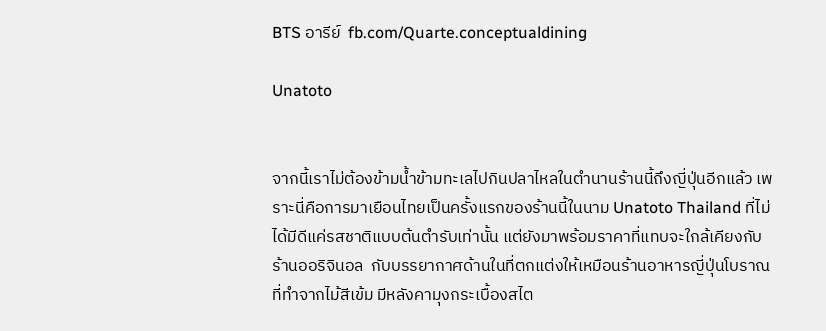BTS อารีย์  fb.com/Quarte.conceptualdining

Unatoto


จากนี้เราไม่ต้องข้ามน้ำข้ามทะเลไปกินปลาไหลในตำนานร้านนี้ถึงญี่ปุ่นอีกแล้ว เพราะนี่คือการมาเยือนไทยเป็นครั้งแรกของร้านนี้ในนาม Unatoto Thailand ที่ไม่ได้มีดีแค่รสชาติแบบต้นตำรับเท่านั้น แต่ยังมาพร้อมราคาที่แทบจะใกล้เคียงกับร้านออริจินอล  กับบรรยากาศด้านในที่ตกแต่งให้เหมือนร้านอาหารญี่ปุ่นโบราณที่ทำจากไม้สีเข้ม มีหลังคามุงกระเบื้องสไต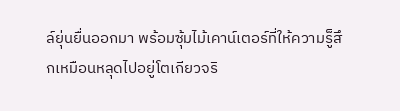ล์ยุ่นยื่นออกมา พร้อมซุ้มไม้เคาน์เตอร์ที่ให้ความรู็สึกเหมือนหลุดไปอยู่โตเกียวจริ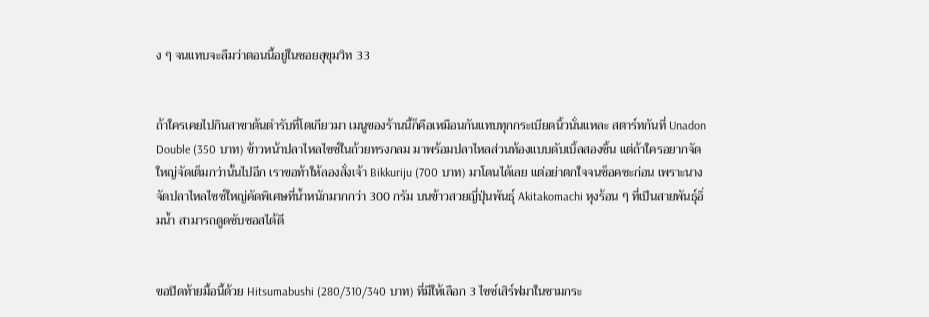ง ๆ จนแทบจะลืมว่าตอนนี้อยู่ในซอยสุขุมวิท 33


ถ้าใครเคยไปกินสาขาต้นตำรับที่โตเกียวมา เมนูของร้านนี้ก็คือเหมือนกันแทบทุกกระเบียดนิ้วนั่นแหละ สตาร์ทกันที่ Unadon Double (350 บาท) ข้าวหน้าปลาไหลไซซ์ในถ้วยทรงกลม มาพร้อมปลาไหลส่วนท้องแบบดับเบิ้ลสองชิ้น แต่ถ้าใครอยากจัดใหญ่จัดเต็มกว่านั้นไปอีก เราขอท้าให้ลองสั่งเจ้า Bikkuriju (700 บาท) มาโดนได้เลย แต่อย่าตกใจจนช็อคซะก่อน เพราะนางจัดปลาไหลไซซ์ใหญ่คัดพิเศษที่น้ำหนักมากกว่า 300 กรัม บนข้าวสวยญี่ปุ่นพันธุ์ Akitakomachi หุงร้อน ๆ ที่เป็นสายพันธุ์อิ่มน้ำ สามารถดูดซับซอสได้ดี


ขอปิดท้ายมื้อนี้ด้วย Hitsumabushi (280/310/340 บาท) ที่มีให้เลือก 3 ไซซ์เสิร์ฟมาในชามกระ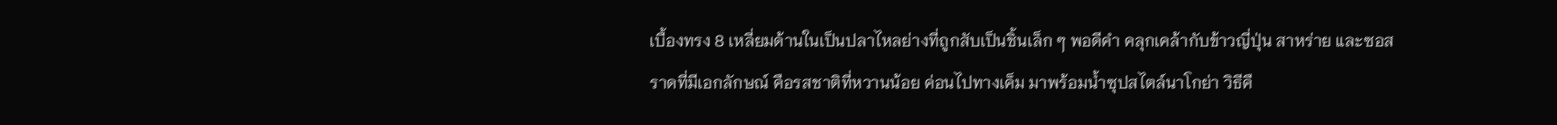เบื้องทรง 8 เหลี่ยมด้านในเป็นปลาไหลย่างที่ถูกสับเป็นชิ้นเล็ก ๆ พอดีคำ คลุกเคล้ากับข้าวญี่ปุ่น สาหร่าย และซอสราดที่มีเอกลักษณ์ คือรสชาติที่หวานน้อย ค่อนไปทางเค็ม มาพร้อมน้ำซุปสไตล์นาโกย่า วิธีคื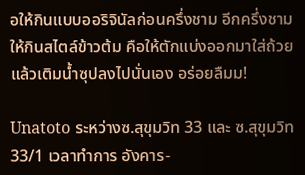อให้กินแบบออริจินัลก่อนครึ่งชาม อีกครึ่งชามให้กินสไตล์ข้าวต้ม คือให้ตักแบ่งออกมาใส่ถ้วยแล้วเติมน้ำซุปลงไปนั่นเอง อร่อยลืมม!

Unatoto ระหว่างซ.สุขุมวิท 33 และ ซ.สุขุมวิท 33/1 เวลาทำการ อังคาร-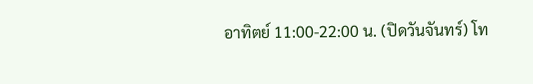อาทิตย์ 11:00-22:00 น. (ปิดวันจันทร์) โท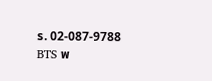ร. 02-087-9788 BTS พ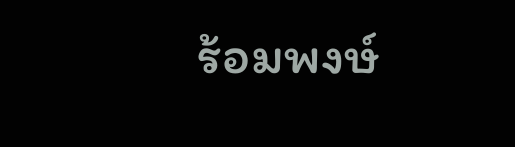ร้อมพงษ์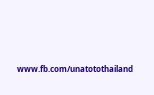www.fb.com/unatotothailand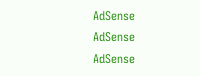AdSense
AdSense
AdSense